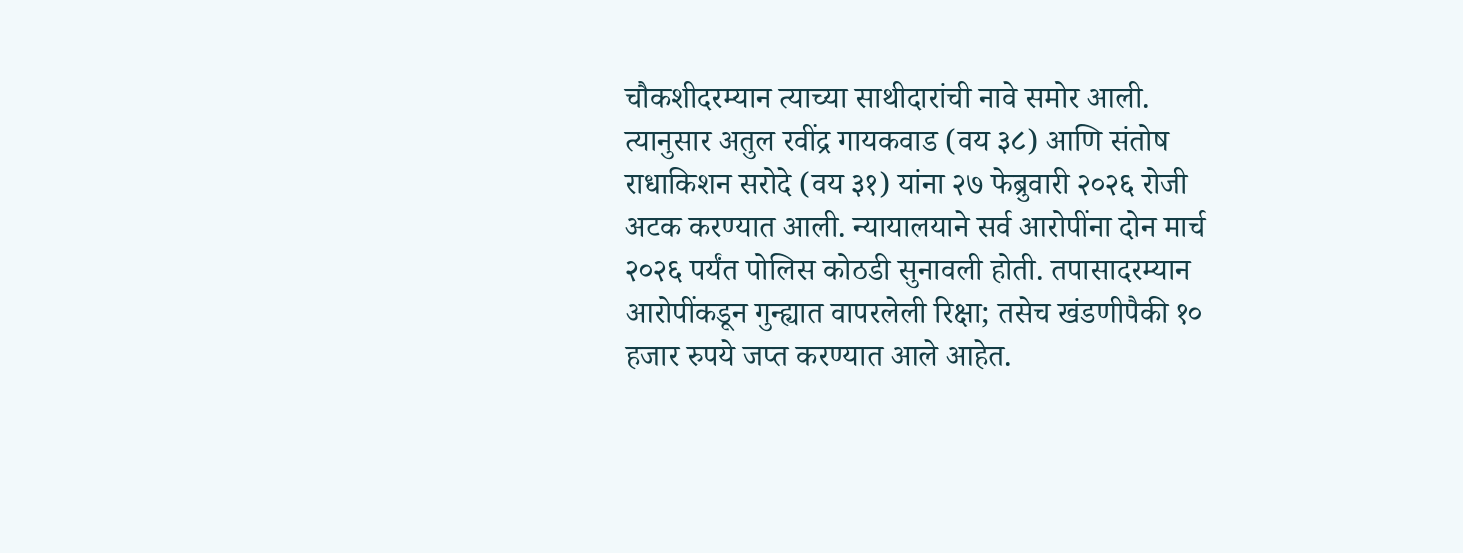चौकशीदरम्यान त्याच्या साथीदारांची नावे समोर आली. त्यानुसार अतुल रवींद्र गायकवाड (वय ३८) आणि संतोष राधाकिशन सरोदे (वय ३१) यांना २७ फेब्रुवारी २०२६ रोजी अटक करण्यात आली. न्यायालयाने सर्व आरोपींना दोन मार्च २०२६ पर्यंत पोलिस कोठडी सुनावली होती. तपासादरम्यान आरोपींकडून गुन्ह्यात वापरलेली रिक्षा; तसेच खंडणीपैकी १० हजार रुपये जप्त करण्यात आले आहेत.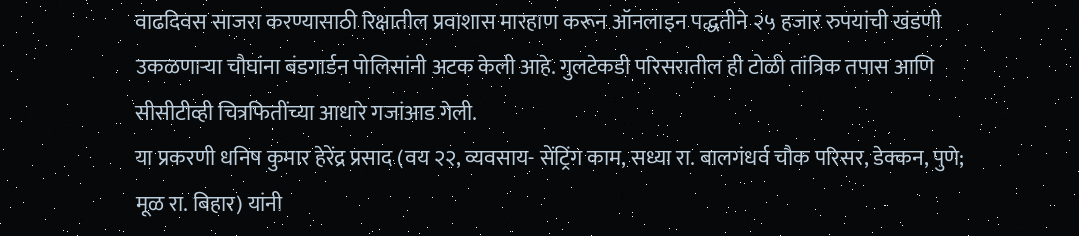वाढदिवस साजरा करण्यासाठी रिक्षातील प्रवाशास मारहाण करून ऑनलाइन पद्धतीने २५ हजार रुपयांची खंडणी उकळणाऱ्या चौघांना बंडगार्डन पोलिसांनी अटक केली आहे. गुलटेकडी परिसरातील ही टोळी तांत्रिक तपास आणि सीसीटीव्ही चित्रफितींच्या आधारे गजांआड गेली.
या प्रकरणी धनिष कुमार हेरेंद्र प्रसाद (वय २२, व्यवसाय- सेंट्रिंग काम, सध्या रा. बालगंधर्व चौक परिसर, डेक्कन, पुणे; मूळ रा. बिहार) यांनी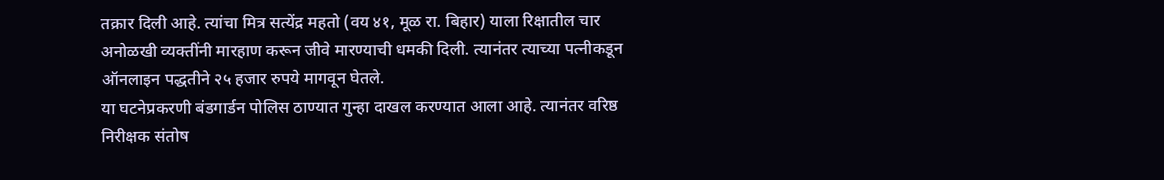तक्रार दिली आहे. त्यांचा मित्र सत्येंद्र महतो (वय ४१, मूळ रा. बिहार) याला रिक्षातील चार अनोळखी व्यक्तींनी मारहाण करून जीवे मारण्याची धमकी दिली. त्यानंतर त्याच्या पत्नीकडून ऑनलाइन पद्धतीने २५ हजार रुपये मागवून घेतले.
या घटनेप्रकरणी बंडगार्डन पोलिस ठाण्यात गुन्हा दाखल करण्यात आला आहे. त्यानंतर वरिष्ठ निरीक्षक संतोष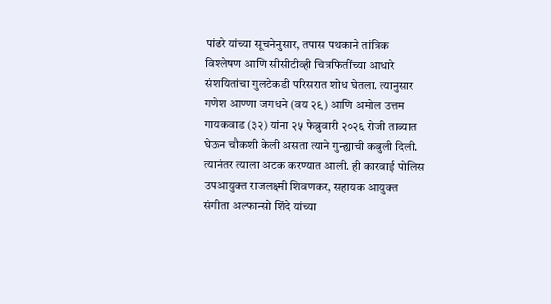पांढरे यांच्या सूचनेनुसार, तपास पथकाने तांत्रिक विश्लेषण आणि सीसीटीव्ही चित्रफितींच्या आधारे संशयितांचा गुलटेकडी परिसरात शोध घेतला. त्यानुसार गणेश आण्णा जगधने (वय २९) आणि अमोल उत्तम गायकवाड (३२) यांना २५ फेब्रुवारी २०२६ रोजी ताब्यात घेऊन चौकशी केली असता त्याने गुन्ह्याची कबुली दिली. त्यानंतर त्याला अटक करण्यात आली. ही कारवाई पोलिस उपआयुक्त राजलक्ष्मी शिवणकर, सहायक आयुक्त संगीता अल्फान्सो शिंदे यांच्या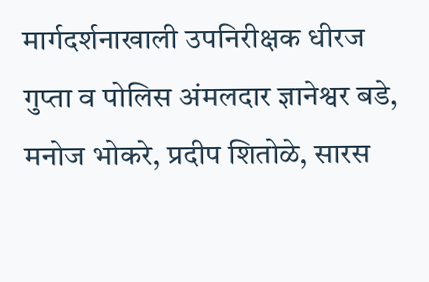मार्गदर्शनाखाली उपनिरीक्षक धीरज गुप्ता व पोलिस अंमलदार ज्ञानेश्वर बडे, मनोज भोकरे, प्रदीप शितोळे, सारस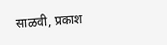साळवी, प्रकाश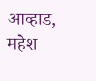आव्हाड, महेश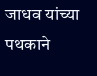जाधव यांच्या पथकाने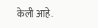केली आहे.